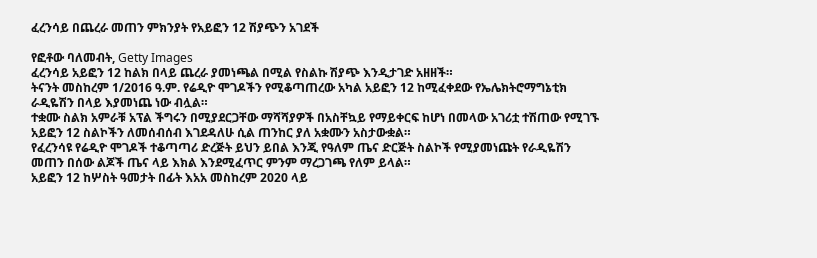ፈረንሳይ በጨረራ መጠን ምክንያት የአይፎን 12 ሽያጭን አገደች

የፎቶው ባለመብት, Getty Images
ፈረንሳይ አይፎን 12 ከልክ በላይ ጨረራ ያመነጫል በሚል የስልኩ ሽያጭ እንዲታገድ አዘዘች።
ትናንት መስከረም 1/2016 ዓ.ም. የሬዲዮ ሞገዶችን የሚቆጣጠረው አካል አይፎን 12 ከሚፈቀደው የኤሌክትሮማግኔቲክ ራዲዬሽን በላይ እያመነጨ ነው ብሏል።
ተቋሙ ስልክ አምራቹ አፕል ችግሩን በሚያደርጋቸው ማሻሻያዎች በአስቸኳይ የማይቀርፍ ከሆነ በመላው አገሪቷ ተሽጠው የሚገኙ አይፎን 12 ስልኮችን ለመሰብሰብ እገደዳለሁ ሲል ጠንከር ያለ አቋሙን አስታውቋል።
የፈረንሳዩ የሬዲዮ ሞገዶች ተቆጣጣሪ ድረጅት ይህን ይበል እንጂ የዓለም ጤና ድርጅት ስልኮች የሚያመነጩት የራዲዬሽን መጠን በሰው ልጆች ጤና ላይ እክል እንደሚፈጥር ምንም ማረጋገጫ የለም ይላል።
አይፎን 12 ከሦስት ዓመታት በፊት እአአ መስከረም 2020 ላይ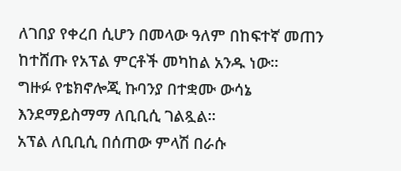ለገበያ የቀረበ ሲሆን በመላው ዓለም በከፍተኛ መጠን ከተሸጡ የአፕል ምርቶች መካከል አንዱ ነው።
ግዙፉ የቴክኖሎጂ ኩባንያ በተቋሙ ውሳኔ እንደማይስማማ ለቢቢሲ ገልጿል።
አፕል ለቢቢሲ በሰጠው ምላሽ በራሱ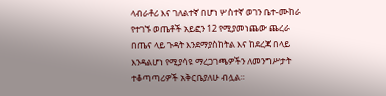ላብራቶሪ እና ገለልተኛ በሆነ ሦስተኛ ወገን ቤተ-ሙከራ የተገኙ ወጤቶች አይፎን 12 የሚያመነጨው ጨረራ በጤና ላይ ጉዳት እንደማያስከትል እና ከደረጃ በላይ እንዳልሆነ የሚያሳዩ ማረጋገጫዎችን ለመንግሥታት ተቆጣጣሪዎች አቅርቤያለሁ ብሏል።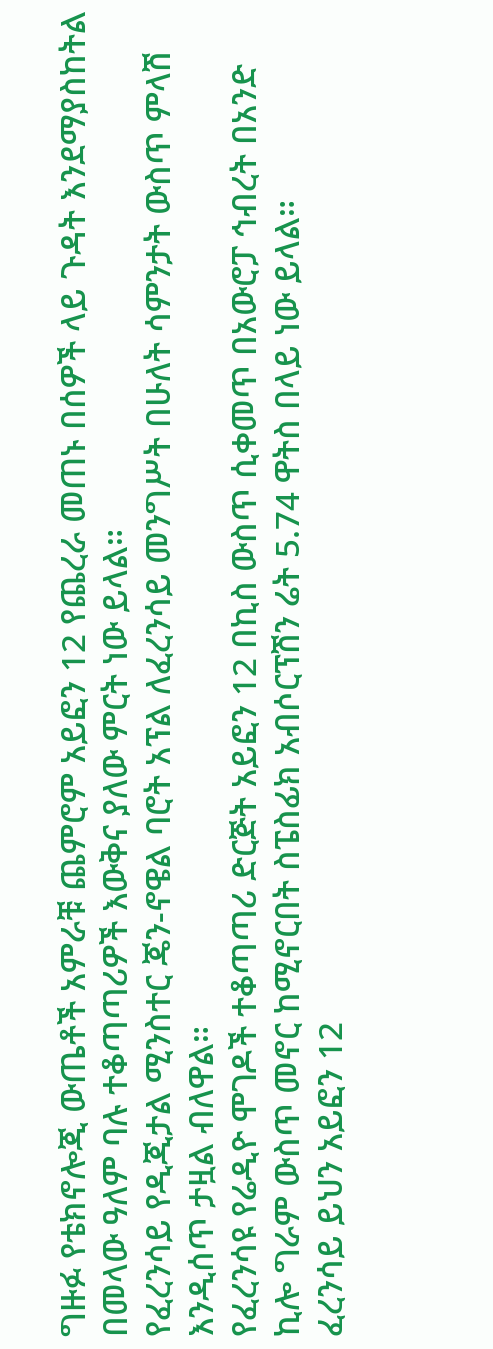ግዙፉ የቴክኖሎጂ ውጤቶች አምራቹ ጨምሮም አይፎን 12 የጨረራ መጠኑ በሰዎች ላይ ጉዳት እንደማያስከትል በመላው ዓለም ባሉ ተቆጣጣሪዎች እውቅና ያለው ምርት ነው ይላል።
የፈረንሳይ የዲጂታል ሚንስተር ጄን-ኖዌል ባሮት አፕል ለፈረንሳይ መንግሥት በሁለት ሳምንታት ውስጥ ምላሽ እንዲሰጥ ታዟል ብለዋል።
የፈረንሳዩ የሬዲዮ ሞገዶች ተቆጣጣሪ ድርጅት አይፎን 12 በኪስ ውስጥ ሲቀመጥ በአውሮፓ ኅብረት በአንድ ኪሎ ግራም ውስጥ መኖር ከሚኖርበት ስፔስፊክ አብሶርፕሽን ሬት 5.74 ዋትስ በላይ ነው ይላል።
ፈረንሳይ ይህን አይፎን 12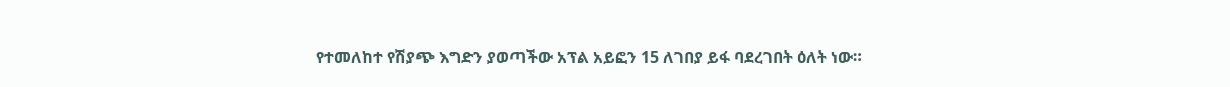የተመለከተ የሽያጭ እግድን ያወጣችው አፕል አይፎን 15 ለገበያ ይፋ ባደረገበት ዕለት ነው።